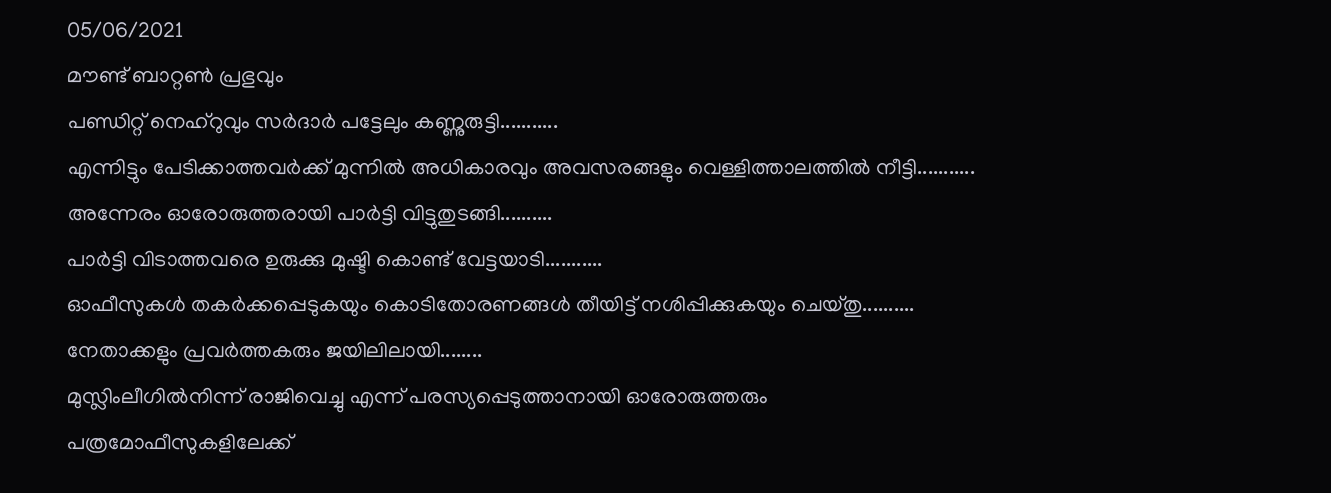05/06/2021
മൗണ്ട് ബാറ്റൺ പ്രഭുവും
പണ്ഡിറ്റ് നെഹ്റുവും സർദാർ പട്ടേലും കണ്ണുരുട്ടി...........
എന്നിട്ടും പേടിക്കാത്തവർക്ക് മുന്നിൽ അധികാരവും അവസരങ്ങളും വെള്ളിത്താലത്തിൽ നീട്ടി...........
അന്നേരം ഓരോരുത്തരായി പാർട്ടി വിട്ടുതുടങ്ങി..........
പാർട്ടി വിടാത്തവരെ ഉരുക്കു മുഷ്ടി കൊണ്ട് വേട്ടയാടി...........
ഓഫീസുകൾ തകർക്കപ്പെടുകയും കൊടിതോരണങ്ങൾ തീയിട്ട് നശിപ്പിക്കുകയും ചെയ്തു..........
നേതാക്കളും പ്രവർത്തകരും ജയിലിലായി........
മുസ്ലിംലീഗിൽനിന്ന് രാജിവെച്ചു എന്ന് പരസ്യപ്പെടുത്താനായി ഓരോരുത്തരും പത്രമോഫീസുകളിലേക്ക്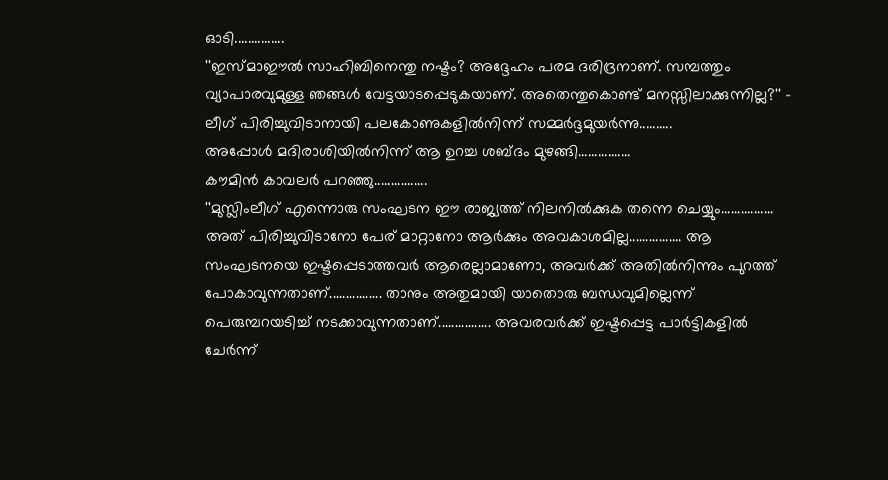ഓടി...............
''ഇസ്മാഈൽ സാഹിബിനെന്തു നഷ്ടം? അദ്ദേഹം പരമ ദരിദ്രനാണ്. സമ്പത്തും വ്യാപാരവുമുള്ള ഞങ്ങൾ വേട്ടയാടപ്പെടുകയാണ്. അതെന്തുകൊണ്ട് മനസ്സിലാക്കുന്നില്ല?'' - ലീഗ് പിരിച്ചുവിടാനായി പലകോണുകളിൽനിന്ന് സമ്മർദ്ദമുയർന്നു..........
അപ്പോൾ മദിരാശിയിൽനിന്ന് ആ ഉറച്ച ശബ്ദം മുഴങ്ങി................
കൗമിൻ കാവലർ പറഞ്ഞു................
''മുസ്ലിംലീഗ് എന്നൊരു സംഘടന ഈ രാജ്യത്ത് നിലനിൽക്കുക തന്നെ ചെയ്യും................ അത് പിരിച്ചുവിടാനോ പേര് മാറ്റാനോ ആർക്കും അവകാശമില്ല................ ആ സംഘടനയെ ഇഷ്ടപ്പെടാത്തവർ ആരെല്ലാമാണോ, അവർക്ക് അതിൽനിന്നും പുറത്ത് പോകാവുന്നതാണ്................ താനും അതുമായി യാതൊരു ബന്ധവുമില്ലെന്ന് പെരുമ്പറയടിച്ച് നടക്കാവുന്നതാണ്................ അവരവർക്ക് ഇഷ്ടപ്പെട്ട പാർട്ടികളിൽ ചേർന്ന്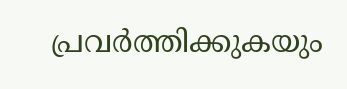പ്രവർത്തിക്കുകയും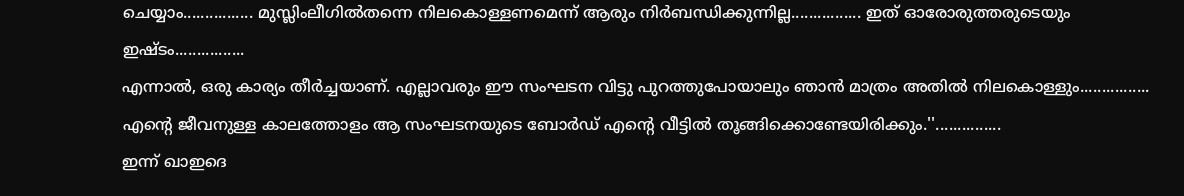ചെയ്യാം................ മുസ്ലിംലീഗിൽതന്നെ നിലകൊള്ളണമെന്ന് ആരും നിർബന്ധിക്കുന്നില്ല................ ഇത് ഓരോരുത്തരുടെയും ഇഷ്ടം................
എന്നാൽ, ഒരു കാര്യം തീർച്ചയാണ്. എല്ലാവരും ഈ സംഘടന വിട്ടു പുറത്തുപോയാലും ഞാൻ മാത്രം അതിൽ നിലകൊള്ളും................ എന്റെ ജീവനുള്ള കാലത്തോളം ആ സംഘടനയുടെ ബോർഡ് എന്റെ വീട്ടിൽ തൂങ്ങിക്കൊണ്ടേയിരിക്കും.''...............
ഇന്ന് ഖാഇദെ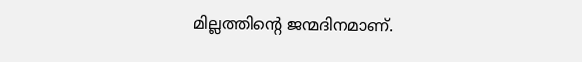മില്ലത്തിന്റെ ജന്മദിനമാണ്.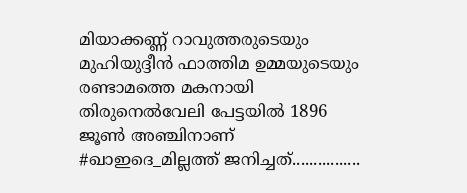മിയാക്കണ്ണ് റാവുത്തരുടെയും മുഹിയുദ്ദീൻ ഫാത്തിമ ഉമ്മയുടെയും രണ്ടാമത്തെ മകനായി തിരുനെൽവേലി പേട്ടയിൽ 1896 ജൂൺ അഞ്ചിനാണ് #ഖാഇദെ_മില്ലത്ത് ജനിച്ചത്................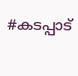#കടപ്പാട്